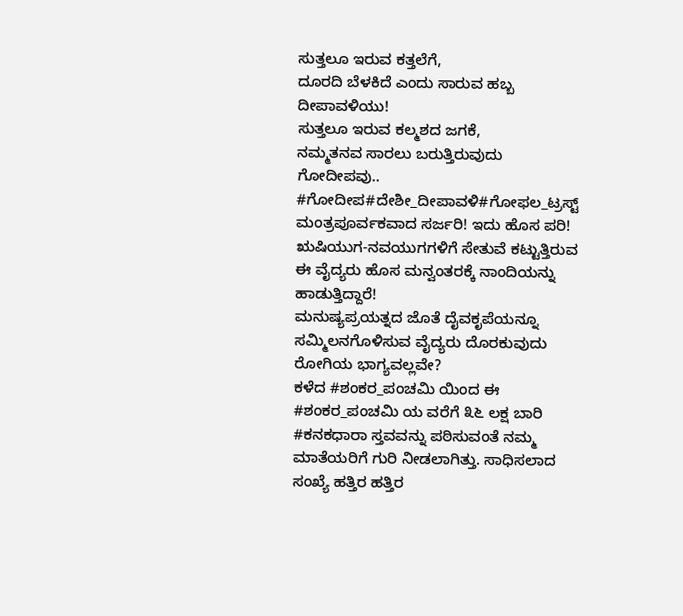ಸುತ್ತಲೂ ಇರುವ ಕತ್ತಲೆಗೆ,
ದೂರದಿ ಬೆಳಕಿದೆ ಎಂದು ಸಾರುವ ಹಬ್ಬ ದೀಪಾವಳಿಯು!
ಸುತ್ತಲೂ ಇರುವ ಕಲ್ಮಶದ ಜಗಕೆ,
ನಮ್ಮತನವ ಸಾರಲು ಬರುತ್ತಿರುವುದು ಗೋದೀಪವು..
#ಗೋದೀಪ#ದೇಶೀ_ದೀಪಾವಳಿ#ಗೋಫಲ_ಟ್ರಸ್ಟ್
ಮಂತ್ರಪೂರ್ವಕವಾದ ಸರ್ಜರಿ! ಇದು ಹೊಸ ಪರಿ! ಋಷಿಯುಗ-ನವಯುಗಗಳಿಗೆ ಸೇತುವೆ ಕಟ್ಟುತ್ತಿರುವ ಈ ವೈದ್ಯರು ಹೊಸ ಮನ್ವಂತರಕ್ಕೆ ನಾಂದಿಯನ್ನು ಹಾಡುತ್ತಿದ್ದಾರೆ!
ಮನುಷ್ಯಪ್ರಯತ್ನದ ಜೊತೆ ದೈವಕೃಪೆಯನ್ನೂ ಸಮ್ಮಿಲನಗೊಳಿಸುವ ವೈದ್ಯರು ದೊರಕುವುದು ರೋಗಿಯ ಭಾಗ್ಯವಲ್ಲವೇ?
ಕಳೆದ #ಶಂಕರ_ಪಂಚಮಿ ಯಿಂದ ಈ #ಶಂಕರ_ಪಂಚಮಿ ಯ ವರೆಗೆ ೩೬ ಲಕ್ಷ ಬಾರಿ #ಕನಕಧಾರಾ ಸ್ತವವನ್ನು ಪಠಿಸುವಂತೆ ನಮ್ಮ ಮಾತೆಯರಿಗೆ ಗುರಿ ನೀಡಲಾಗಿತ್ತು. ಸಾಧಿಸಲಾದ ಸಂಖ್ಯೆ ಹತ್ತಿರ ಹತ್ತಿರ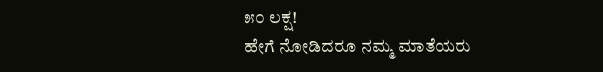೫೦ ಲಕ್ಷ!
ಹೇಗೆ ನೋಡಿದರೂ ನಮ್ಮ ಮಾತೆಯರು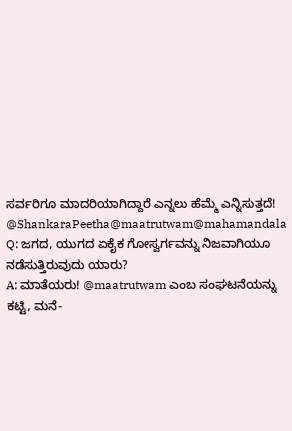ಸರ್ವರಿಗೂ ಮಾದರಿಯಾಗಿದ್ದಾರೆ ಎನ್ನಲು ಹೆಮ್ಮೆ ಎನ್ನಿಸುತ್ತದೆ!
@ShankaraPeetha@maatrutwam@mahamandala
Q: ಜಗದ, ಯುಗದ ಏಕೈಕ ಗೋಸ್ವರ್ಗವನ್ನು ನಿಜವಾಗಿಯೂ ನಡೆಸುತ್ತಿರುವುದು ಯಾರು?
A: ಮಾತೆಯರು! @maatrutwam ಎಂಬ ಸಂಘಟನೆಯನ್ನು ಕಟ್ಟಿ, ಮನೆ-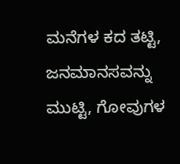ಮನೆಗಳ ಕದ ತಟ್ಟಿ, ಜನಮಾನಸವನ್ನು ಮುಟ್ಟಿ, ಗೋವುಗಳ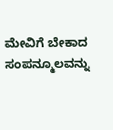ಮೇವಿಗೆ ಬೇಕಾದ ಸಂಪನ್ಮೂಲವನ್ನು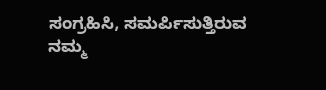ಸಂಗ್ರಹಿಸಿ, ಸಮರ್ಪಿಸುತ್ತಿರುವ ನಮ್ಮ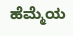ಹೆಮ್ಮೆಯ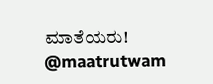ಮಾತೆಯರು!
@maatrutwam